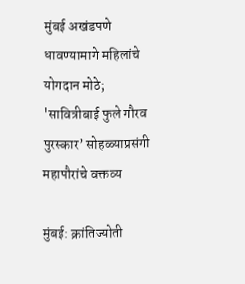मुंबई अखंडपणे धावण्यामागे महिलांचे योगदान मोठे; 'सावित्रीबाई फुले गौरव पुरस्कार’ सोहळ्याप्रसंगी महापौरांचे वक्तव्य

मुंबई: क्रांतिज्योती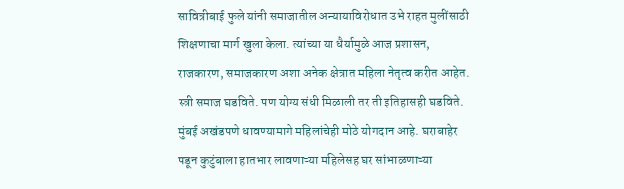सावित्रीबाई फुले यांनी समाजातील अन्यायाविरोधात उभे राहत मुलींसाठी शिक्षणाचा मार्ग खुला केला. त्यांच्या या धैर्यामुळे आज प्रशासन, राजकारण, समाजकारण अशा अनेक क्षेत्रात महिला नेतृत्व करीत आहेत. स्त्री समाज घडविते. पण योग्य संधी मिळाली तर ती इतिहासही घडविते. मुंबई अखंडपणे धावण्यामागे महिलांचेही मोठे योगदान आहे. घराबाहेर पडून कुटुंबाला हातभार लावणाऱ्या महिलेसह घर सांभाळणाऱ्या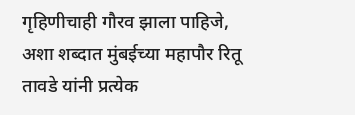गृहिणीचाही गौरव झाला पाहिजे, अशा शब्दात मुंबईच्या महापौर रितू तावडे यांनी प्रत्येक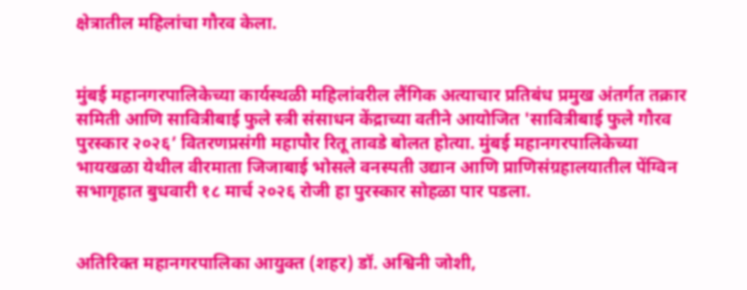क्षेत्रातील महिलांचा गौरव केला.


मुंबई महानगरपालिकेच्या कार्यस्थळी महिलांवरील लैंगिक अत्याचार प्रतिबंध प्रमुख अंतर्गत तक्रार समिती आणि सावित्रीबाई फुले स्त्री संसाधन केंद्राच्या वतीने आयोजित 'सावित्रीबाई फुले गौरव पुरस्कार २०२६’ वितरणप्रसंगी महापौर रितू तावडे बोलत होत्या. मुंबई महानगरपालिकेच्या भायखळा येथील वीरमाता जिजाबाई भोसले वनस्पती उद्यान आणि प्राणिसंग्रहालयातील पेंग्विन सभागृहात बुधवारी १८ मार्च २०२६ रोजी हा पुरस्कार सोहळा पार पडला.


अतिरिक्त महानगरपालिका आयुक्त (शहर) डॉ. अश्विनी जोशी,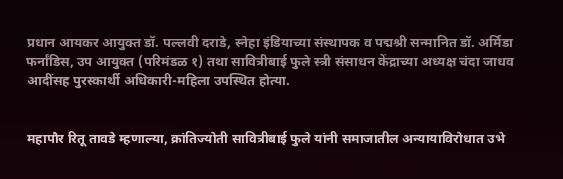प्रधान आयकर आयुक्त डॉ. पल्लवी दराडे, स्नेहा इंडियाच्या संस्थापक व पद्मश्री सन्मानित डॉ. अर्मिडा फर्नांडिस, उप आयुक्त (परिमंडळ १) तथा सावित्रीबाई फुले स्त्री संसाधन केंद्राच्या अध्यक्ष चंदा जाधव आदींसह पुरस्कार्थी अधिकारी-महिला उपस्थित होत्या.


महापौर रितू तावडे म्हणाल्या, क्रांतिज्योती सावित्रीबाई फुले यांनी समाजातील अन्यायाविरोधात उभे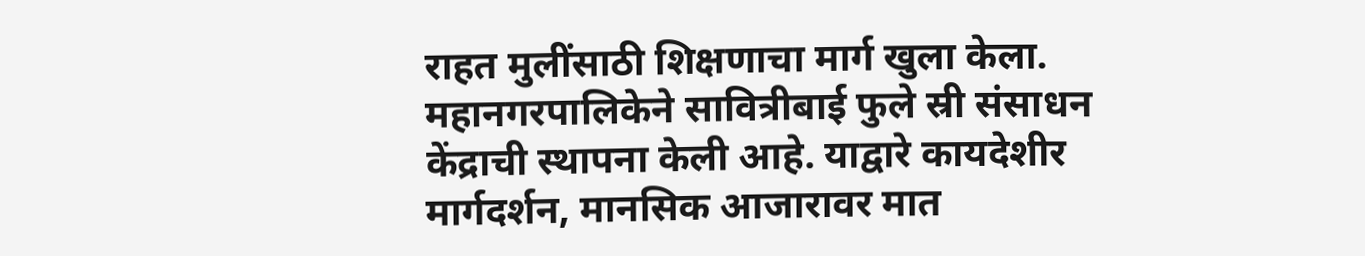राहत मुलींसाठी शिक्षणाचा मार्ग खुला केला. महानगरपालिकेने सावित्रीबाई फुले स्री संसाधन केंद्राची स्थापना केली आहे. याद्वारे कायदेशीर मार्गदर्शन, मानसिक आजारावर मात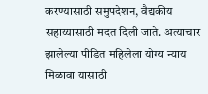करण्यासाठी समुपदेशन, वैद्यकीय सहाय्यासाठी मदत दिली जाते. अत्याचार झालेल्या पीडित महिलेला योग्य न्याय मिळावा यासाठी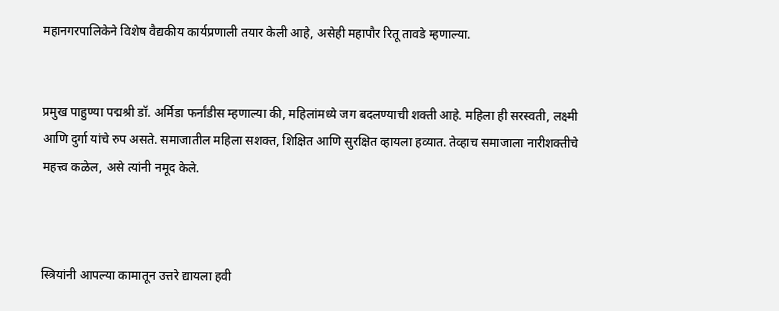महानगरपालिकेने विशेष वैद्यकीय कार्यप्रणाली तयार केली आहे, असेही महापौर रितू तावडे म्हणाल्या.


प्रमुख पाहुण्या पद्मश्री डॉ. अर्मिडा फर्नांडीस म्हणाल्या की, महिलांमध्ये जग बदलण्याची शक्ती आहे. महिला ही सरस्वती, लक्ष्मी आणि दुर्गा यांचे रुप असते. समाजातील महिला सशक्त, शिक्षित आणि सुरक्षित व्हायला हव्यात. तेव्हाच समाजाला नारीशक्तीचे महत्त्व कळेल, असे त्यांनी नमूद केले.



स्त्रियांनी आपल्या कामातून उत्तरे द्यायला हवी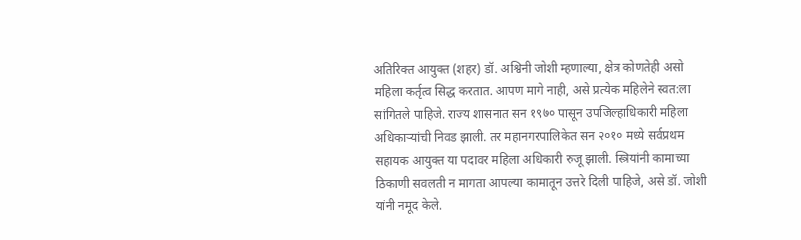अतिरिक्त आयुक्त (शहर) डॉ. अश्विनी जोशी म्हणाल्या, क्षेत्र कोणतेही असो महिला कर्तृत्व सिद्ध करतात. आपण मागे नाही, असे प्रत्येक महिलेने स्वत:ला सांगितले पाहिजे. राज्य शासनात सन १९७० पासून उपजिल्हाधिकारी महिला अधिकाऱ्यांची निवड झाली. तर महानगरपालिकेत सन २०१० मध्ये सर्वप्रथम सहायक आयुक्त या पदावर महिला अधिकारी रुजू झाली. स्त्रियांनी कामाच्या ठिकाणी सवलती न मागता आपल्या कामातून उत्तरे दिली पाहिजे, असे डॉ. जोशी यांनी नमूद केले.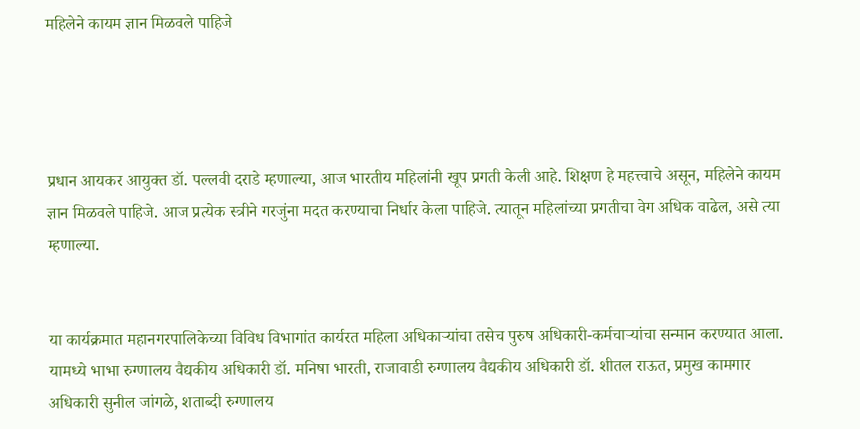महिलेने कायम ज्ञान मिळवले पाहिजे




प्रधान आयकर आयुक्त डॉ. पल्लवी दराडे म्हणाल्या, आज भारतीय महिलांनी खूप प्रगती केली आहे. शिक्षण हे महत्त्वाचे असून, महिलेने कायम ज्ञान मिळवले पाहिजे. आज प्रत्येक स्त्रीने गरजुंना मदत करण्याचा निर्धार केला पाहिजे. त्यातून महिलांच्या प्रगतीचा वेग अधिक वाढेल, असे त्या म्हणाल्या.


या कार्यक्रमात महानगरपालिकेच्या विविध विभागांत कार्यरत महिला अधिकाऱ्यांचा तसेच पुरुष अधिकारी-कर्मचाऱ्यांचा सन्मान करण्यात आला. यामध्ये भाभा रुग्णालय वैद्यकीय अधिकारी डॉ. मनिषा भारती, राजावाडी रुग्णालय वैद्यकीय अधिकारी डॉ. शीतल राऊत, प्रमुख कामगार अधिकारी सुनील जांगळे, शताब्दी रुग्णालय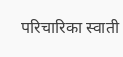परिचारिका स्वाती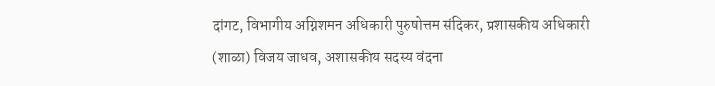दांगट, विभागीय अग्निशमन अधिकारी पुरुषोत्तम संदिकर, प्रशासकीय अधिकारी (शाळा) विजय जाधव, अशासकीय सदस्य वंदना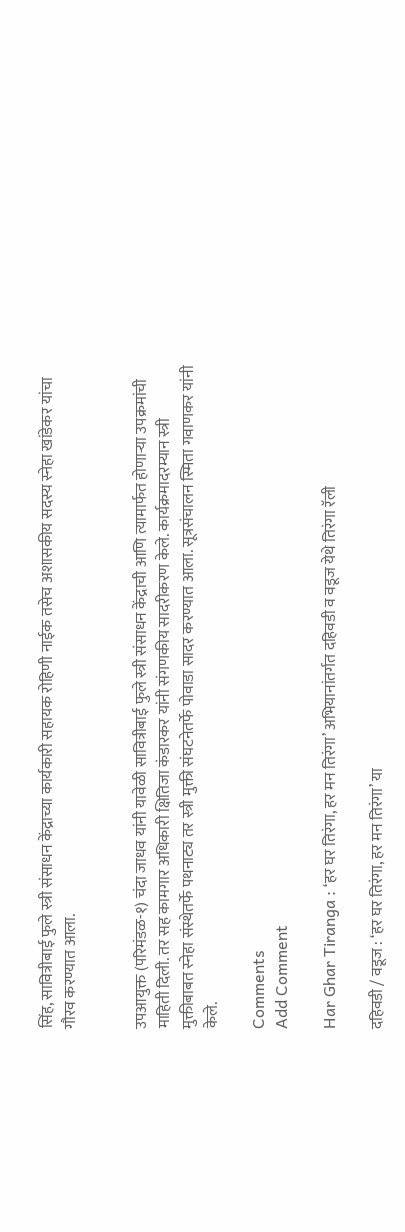सिंह, सावित्रीबाई फुले स्त्री संसाधन केंद्राच्या कार्यकारी सहायक रोहिणी नाईक तसेच अशासकीय सदस्य स्नेहा खांडेकर यांचा गौरव करण्यात आला.


उपआयुक्त (परिमंडळ-१) चंदा जाधव यांनी यावेळी सावित्रीबाई फुले स्त्री संसाधन केंद्राची आणि त्यामार्फत होणाऱ्या उपक्रमांची माहिती दिली. तर सह कामगार अधिकारी क्षितिजा कंडारकर यांनी संगणकीय सादरीकरण केले. कार्यक्रमादरम्यान स्त्री मुक्तीबाबत स्नेहा संस्थेतर्फे पथनाट्य तर स्त्री मुक्ती संघटनेतर्फे पोवाडा सादर करण्यात आला. सूत्रसंचालन स्मिता गवाणकर यांनी केले.

Comments
Add Comment

Har Ghar Tiranga : ‘हर घर तिरंगा, हर मन तिरंगा’ अभियानांतर्गत दहिवडी व वडूज येथे तिरंगा रॅली

दहिवडी / वडूज : ‘हर घर तिरंगा, हर मन तिरंगा’ या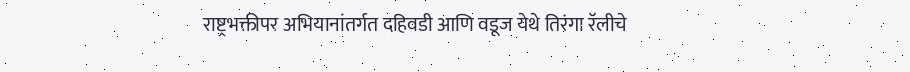राष्ट्रभक्तीपर अभियानांतर्गत दहिवडी आणि वडूज येथे तिरंगा रॅलीचे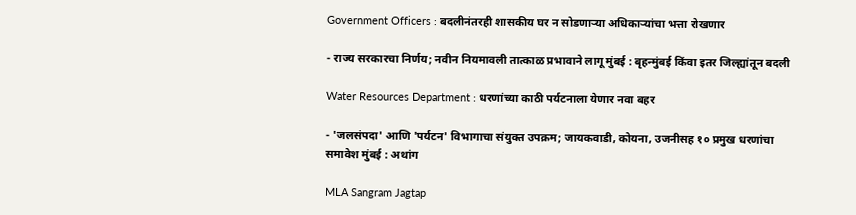Government Officers : बदलीनंतरही शासकीय घर न सोडणाऱ्या अधिकाऱ्यांचा भत्ता रोखणार

- राज्य सरकारचा निर्णय; नवीन नियमावली तात्काळ प्रभावाने लागू मुंबई : बृहन्मुंबई किंवा इतर जिल्ह्यांतून बदली

Water Resources Department : धरणांच्या काठी पर्यटनाला येणार नवा बहर

- 'जलसंपदा' आणि 'पर्यटन' विभागाचा संयुक्त उपक्रम; जायकवाडी, कोयना, उजनीसह १० प्रमुख धरणांचा समावेश मुंबई : अथांग

MLA Sangram Jagtap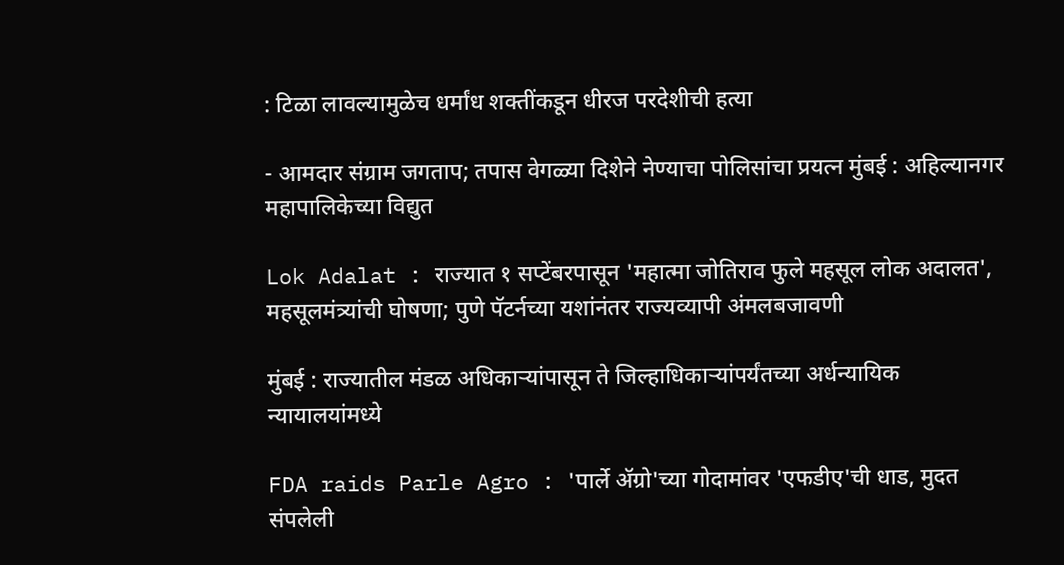: टिळा लावल्यामुळेच धर्मांध शक्तींकडून धीरज परदेशीची हत्या

- आमदार संग्राम जगताप; तपास वेगळ्या दिशेने नेण्याचा पोलिसांचा प्रयत्न मुंबई : अहिल्यानगर महापालिकेच्या विद्युत

Lok Adalat : राज्यात १ सप्टेंबरपासून 'महात्मा जोतिराव फुले महसूल लोक अदालत', महसूलमंत्र्यांची घोषणा; पुणे पॅटर्नच्या यशांनंतर राज्यव्यापी अंमलबजावणी

मुंबई : राज्यातील मंडळ अधिकाऱ्यांपासून ते जिल्हाधिकाऱ्यांपर्यंतच्या अर्धन्यायिक न्यायालयांमध्ये

FDA raids Parle Agro : 'पार्ले अ‍ॅग्रो'च्या गोदामांवर 'एफडीए'ची धाड, मुदत संपलेली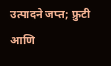उत्पादने जप्त; फ्रुटी आणि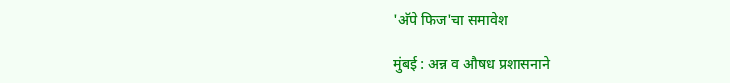'अ‍ॅपे फिज'चा समावेश

मुंबई : अन्न व औषध प्रशासनाने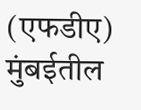(एफडीए) मुंबईतील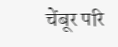चेंबूर परि